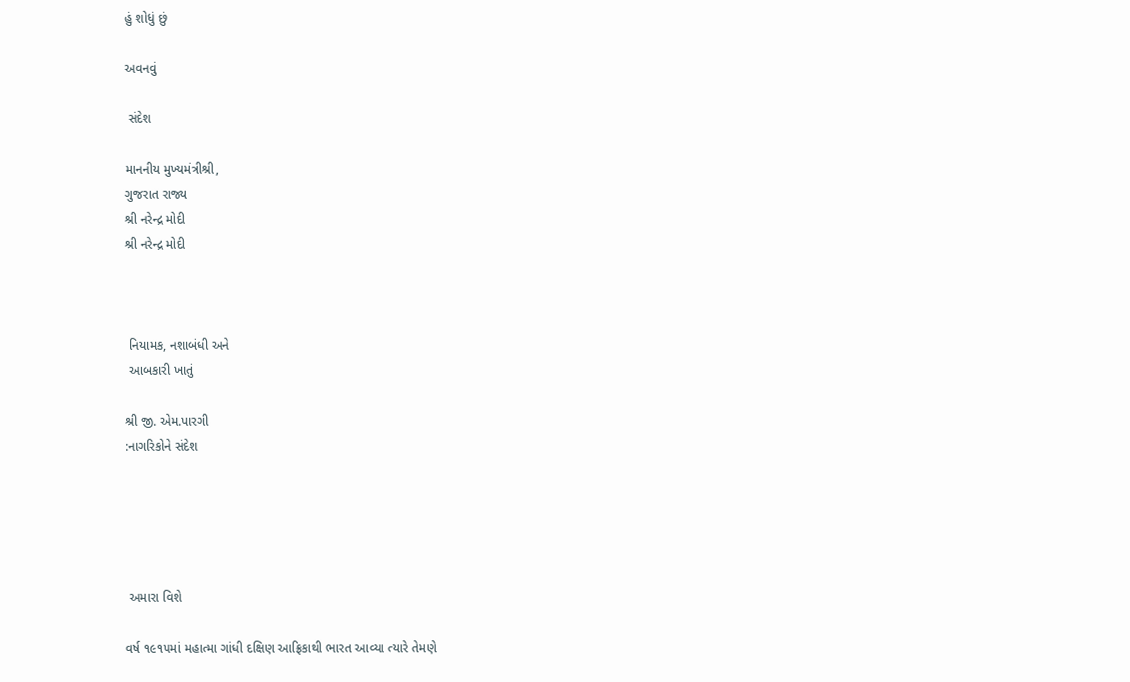હું શોધું છું

અવનવું

 સંદેશ

માનનીય મુખ્યમંત્રીશ્રી,
ગુજરાત રાજ્ય
શ્રી નરેન્દ્ર મોદી
શ્રી નરેન્દ્ર મોદી



 નિયામક, નશાબંધી અને
 આબકારી ખાતું

શ્રી જી. એમ.પારગી
:નાગરિકોને સંદેશ





 અમારા વિશે

વર્ષ ૧૯૧૫માં મહાત્મા ગાંધી દક્ષિણ આફ્રિકાથી ભારત આવ્યા ત્યારે તેમણે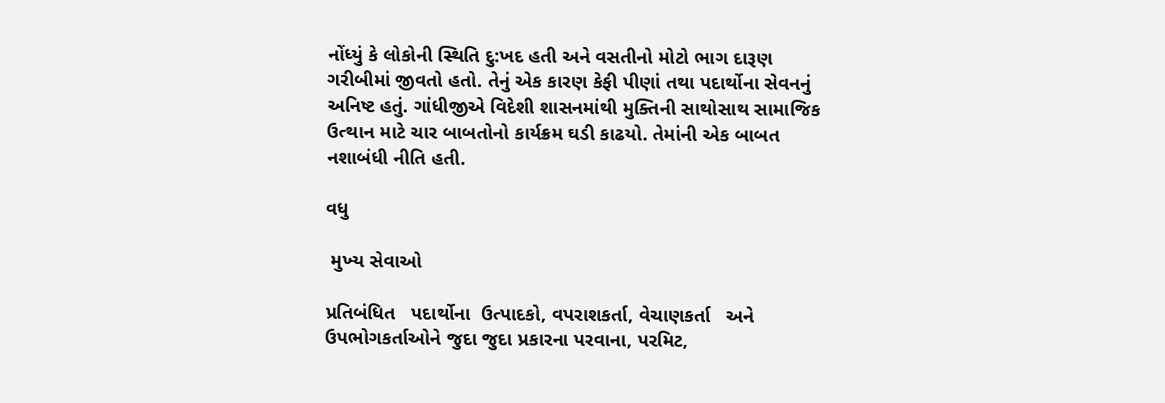નોંધ્યું કે લોકોની સ્થિતિ દુ:ખદ હતી અને વસતીનો મોટો ભાગ દારૂણ ગરીબીમાં જીવતો હતો. તેનું એક કારણ કેફી પીણાં તથા પદાર્થોના સેવનનું અનિષ્ટ હતું. ગાંધીજીએ વિદેશી શાસનમાંથી મુક્તિની સાથોસાથ સામાજિક ઉત્થાન માટે ચાર બાબતોનો કાર્યક્રમ ઘડી કાઢયો. તેમાંની એક બાબત નશાબંધી નીતિ હતી.

વધુ

 મુખ્‍ય સેવાઓ

પ્રતિબંધિત   પદાર્થોના  ઉત્પાદકો, વપરાશકર્તા, વેચાણકર્તા   અને ઉપભોગકર્તાઓને જુદા જુદા પ્રકારના પરવાના, પરમિટ,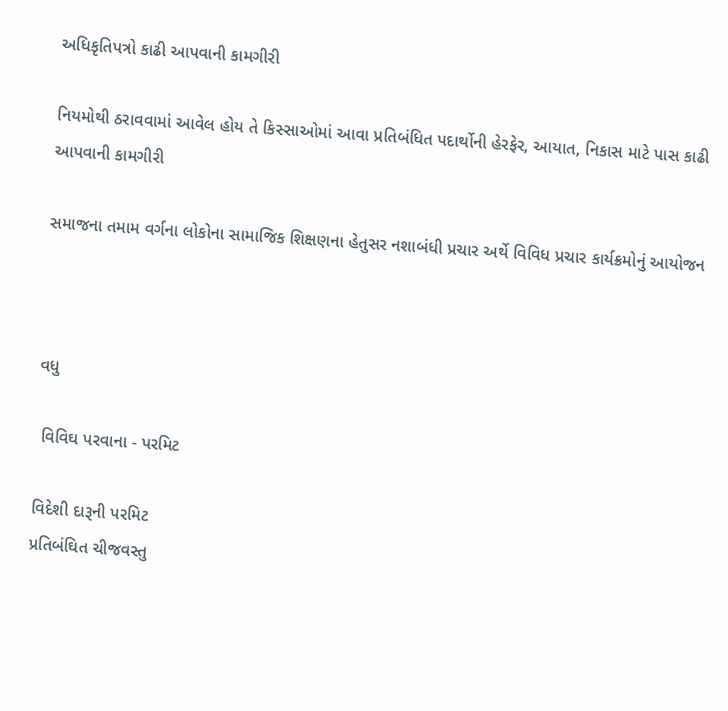અધિકૃતિપત્રો કાઢી આપવાની કામગીરી

નિયમોથી ઠરાવવામાં આવેલ હોય તે કિસ્સાઓમાં આવા પ્રતિબંધિત પદાર્થોની હેરફેર, આયાત, નિકાસ માટે પાસ કાઢી આપવાની કામગીરી

સમાજના તમામ વર્ગના લોકોના સામાજિક શિક્ષણના હેતુસર નશાબંધી પ્રચાર અર્થે વિવિધ પ્રચાર કાર્યક્રમોનું આયોજન



વધુ

 વિવિઘ પરવાના - પરમિટ

વિદેશી દારૂની પરમિટ
પ્રતિબંઘિત ચીજવસ્‍તુ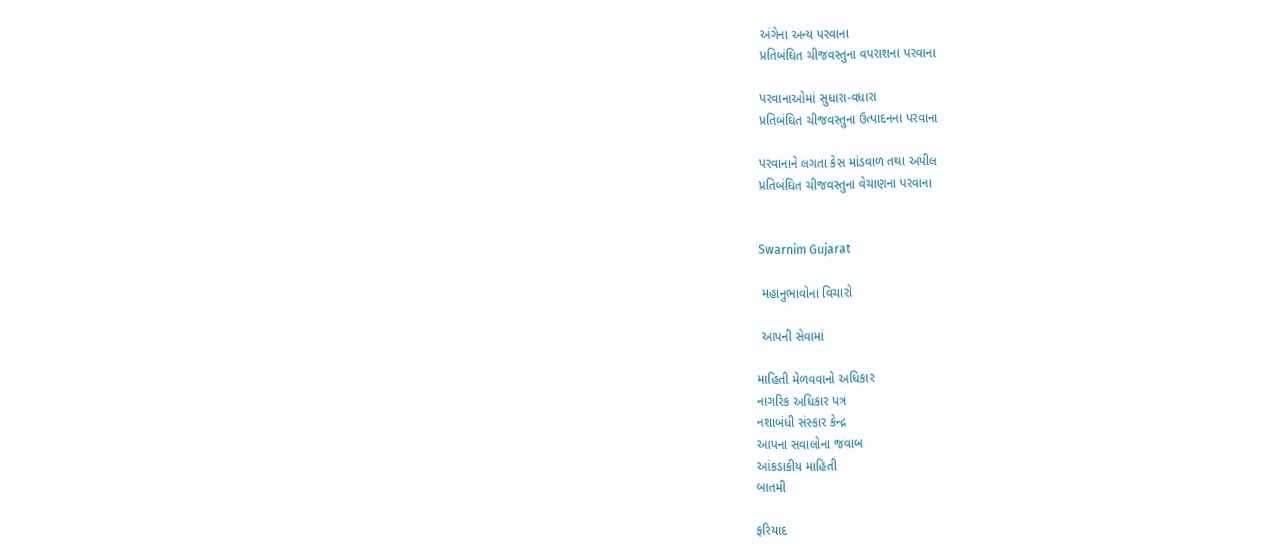અંગેના અન્‍ય પરવાના
પ્રતિબંઘિત ચીજવસ્‍તુના વપરાશના પરવાના

પરવાનાઓમાં સુધારા-વધારા
પ્રતિબંઘિત ચીજવસ્‍તુના ઉત્‍પાદનના પરવાના

પરવાનાને લગતા કેસ માંડવાળ તથા અપીલ
પ્રતિબંઘિત ચીજવસ્‍તુના વેચાણના પરવાના


Swarnim Gujarat

 મહાનુભાવોના વિચારો

 આપની સેવામાં

માહિતી મેળવવાનો અધિકાર
નાગરિક અધિકાર પત્ર
નશાબંધી સંસ્‍કાર કેન્‍દ્ર
આપના સવાલોના જવાબ
આંકડાકીય માહિતી
બાતમી

ફરિયાદ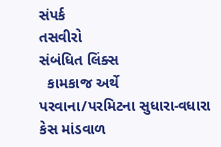સંપર્ક
તસવીરો
સંબંધિત લિંક્સ
  કામકાજ અર્થે
પરવાના/પરમિટના સુધારા-વધારા
કેસ માંડવાળ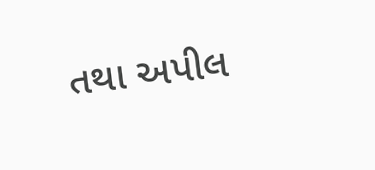તથા અપીલ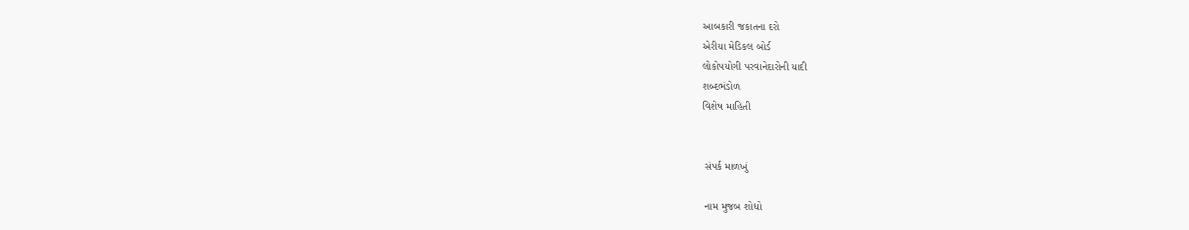આબકારી જકાતના દરો
એરીયા મેડિકલ બોર્ડ
લોકોપયોગી પરવાનેદારોની યાદી
શબ્દભંડોળ
વિશેષ મા‍હિતી


 સંપર્ક માળખું

 નામ મુજબ શોધો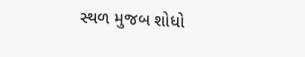સ્થળ મુજબ શોધો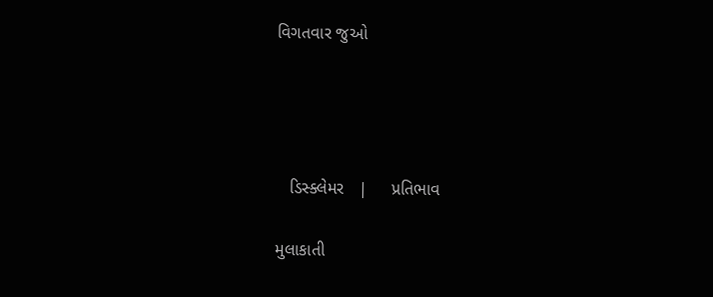વિગતવાર જુઓ




   ડિસ્ક્લેમર   |     પ્રતિભાવ

મુલાકાતી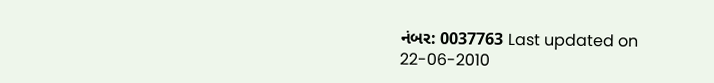નંબર: 0037763 Last updated on 22-06-2010